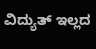ವಿದ್ಯುತ್ ಇಲ್ಲದ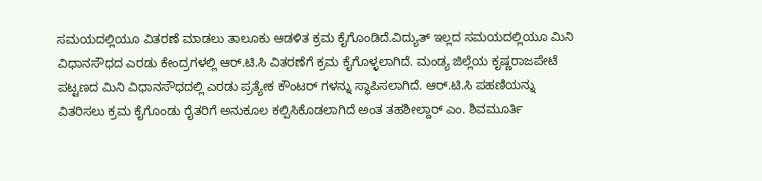ಸಮಯದಲ್ಲಿಯೂ ವಿತರಣೆ ಮಾಡಲು ತಾಲೂಕು ಆಡಳಿತ ಕ್ರಮ ಕೈಗೊಂಡಿದೆ.ವಿದ್ಯುತ್ ಇಲ್ಲದ ಸಮಯದಲ್ಲಿಯೂ ಮಿನಿ ವಿಧಾನಸೌಧದ ಎರಡು ಕೇಂದ್ರಗಳಲ್ಲಿ ಆರ್.ಟಿ.ಸಿ ವಿತರಣೆಗೆ ಕ್ರಮ ಕೈಗೊಳ್ಳಲಾಗಿದೆ. ಮಂಡ್ಯ ಜಿಲ್ಲೆಯ ಕೃಷ್ಣರಾಜಪೇಟೆ ಪಟ್ಟಣದ ಮಿನಿ ವಿಧಾನಸೌಧದಲ್ಲಿ ಎರಡು ಪ್ರತ್ಯೇಕ ಕೌಂಟರ್ ಗಳನ್ನು ಸ್ಥಾಪಿಸಲಾಗಿದೆ. ಆರ್.ಟಿ.ಸಿ ಪಹಣಿಯನ್ನು ವಿತರಿಸಲು ಕ್ರಮ ಕೈಗೊಂಡು ರೈತರಿಗೆ ಅನುಕೂಲ ಕಲ್ಪಿಸಿಕೊಡಲಾಗಿದೆ ಅಂತ ತಹಶೀಲ್ದಾರ್ ಎಂ. ಶಿವಮೂರ್ತಿ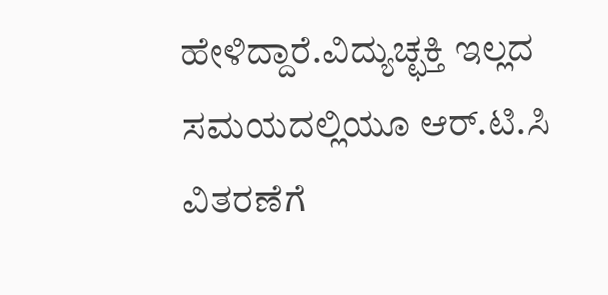ಹೇಳಿದ್ದಾರೆ.ವಿದ್ಯುಚ್ಛಕ್ತಿ ಇಲ್ಲದ ಸಮಯದಲ್ಲಿಯೂ ಆರ್.ಟಿ.ಸಿ ವಿತರಣೆಗೆ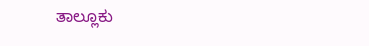ತಾಲ್ಲೂಕು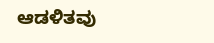ಆಡಳಿತವು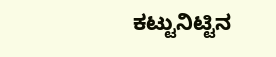ಕಟ್ಟುನಿಟ್ಟಿನ